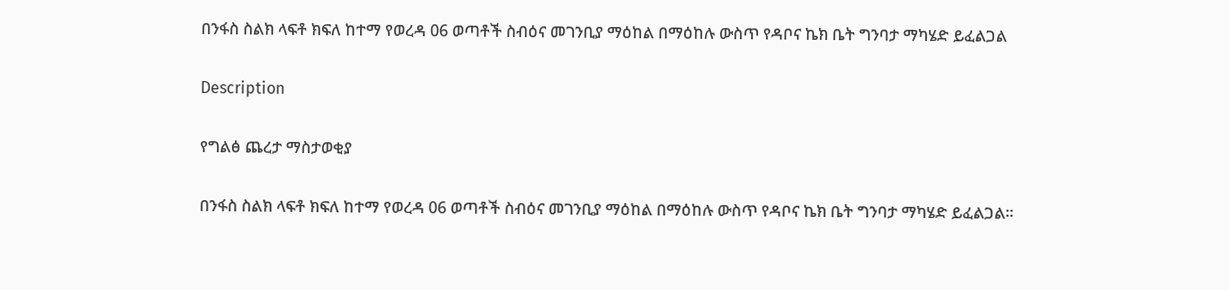በንፋስ ስልክ ላፍቶ ክፍለ ከተማ የወረዳ 06 ወጣቶች ስብዕና መገንቢያ ማዕከል በማዕከሉ ውስጥ የዳቦና ኬክ ቤት ግንባታ ማካሄድ ይፈልጋል

Description

የግልፅ ጨረታ ማስታወቂያ

በንፋስ ስልክ ላፍቶ ክፍለ ከተማ የወረዳ 06 ወጣቶች ስብዕና መገንቢያ ማዕከል በማዕከሉ ውስጥ የዳቦና ኬክ ቤት ግንባታ ማካሄድ ይፈልጋል።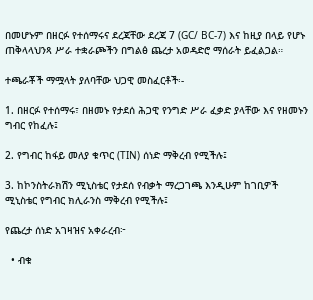በመሆኑም በዘርፉ የተሰማሩና ደረጃቸው ደረጃ 7 (GC/ BC-7) እና ከዚያ በላይ የሆኑ ጠቅላላህንጻ ሥራ ተቋራጮችን በግልፅ ጨረታ አወዳድሮ ማሰራት ይፈልጋል።

ተጫራቾች ማሟላት ያለባቸው ህጋዊ መስፈርቶች፡-

1. በዘርፉ የተሰማሩ፣ በዘመኑ የታደሰ ሕጋዊ የንግድ ሥራ ፈቃድ ያላቸው እና የዘመኑን ግብር የከፈሉ፤

2. የግብር ከፋይ መለያ ቁጥር (TIN) ሰነድ ማቅረብ የሚችሉ፤

3. ከኮንስትራክሽን ሚኒስቴር የታደሰ የብቃት ማረጋገጫ እንዲሁም ከገቢዎች ሚኒስቴር የግብር ክሊራንስ ማቅረብ የሚችሉ፤

የጨረታ ሰነድ አገዛዝና አቀራረብ፦

  • ብቁ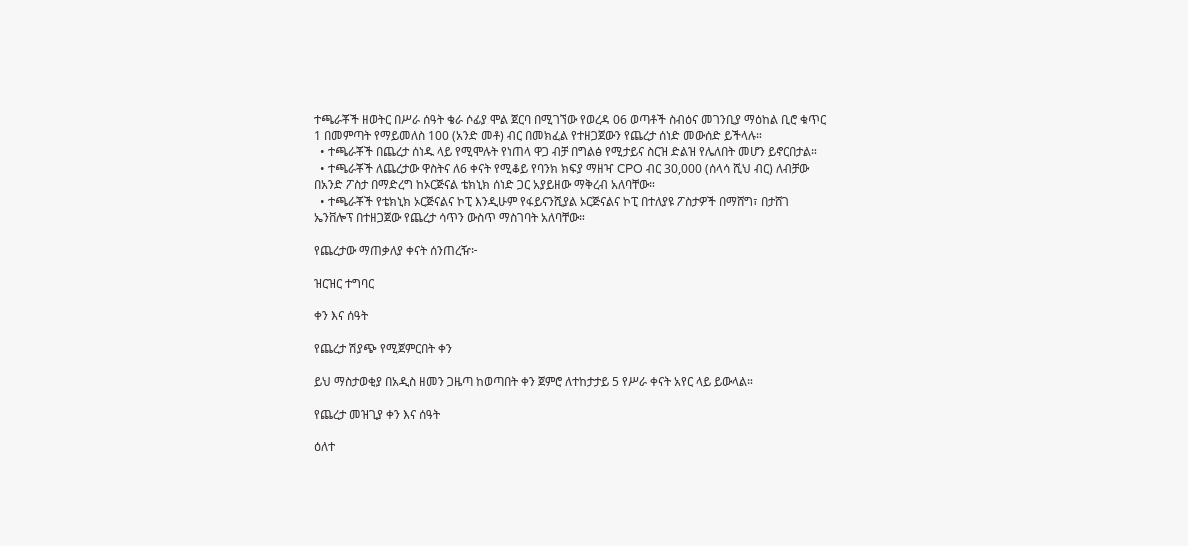ተጫራቾች ዘወትር በሥራ ሰዓት ቄራ ሶፊያ ሞል ጀርባ በሚገኘው የወረዳ 06 ወጣቶች ስብዕና መገንቢያ ማዕከል ቢሮ ቁጥር 1 በመምጣት የማይመለስ 100 (አንድ መቶ) ብር በመክፈል የተዘጋጀውን የጨረታ ሰነድ መውሰድ ይችላሉ።
  • ተጫራቾች በጨረታ ሰነዱ ላይ የሚሞሉት የነጠላ ዋጋ ብቻ በግልፅ የሚታይና ስርዝ ድልዝ የሌለበት መሆን ይኖርበታል።
  • ተጫራቾች ለጨረታው ዋስትና ለ6 ቀናት የሚቆይ የባንክ ክፍያ ማዘዣ CPO ብር 30,000 (ሰላሳ ሺህ ብር) ለብቻው በአንድ ፖስታ በማድረግ ከኦርጅናል ቴክኒክ ሰነድ ጋር አያይዘው ማቅረብ አለባቸው።
  • ተጫራቾች የቴክኒክ ኦርጅናልና ኮፒ እንዲሁም የፋይናንሺያል ኦርጅናልና ኮፒ በተለያዩ ፖስታዎች በማሸግ፣ በታሸገ ኤንቨሎፕ በተዘጋጀው የጨረታ ሳጥን ውስጥ ማስገባት አለባቸው።

የጨረታው ማጠቃለያ ቀናት ሰንጠረዥ፦

ዝርዝር ተግባር

ቀን እና ሰዓት

የጨረታ ሽያጭ የሚጀምርበት ቀን

ይህ ማስታወቂያ በአዲስ ዘመን ጋዜጣ ከወጣበት ቀን ጀምሮ ለተከታታይ 5 የሥራ ቀናት አየር ላይ ይውላል።

የጨረታ መዝጊያ ቀን እና ሰዓት

ዕለተ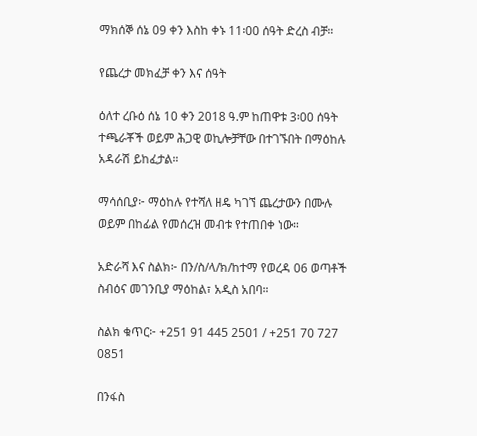ማክሰኞ ሰኔ 09 ቀን እስከ ቀኑ 11፡00 ሰዓት ድረስ ብቻ።

የጨረታ መክፈቻ ቀን እና ሰዓት

ዕለተ ረቡዕ ሰኔ 10 ቀን 2018 ዓ.ም ከጠዋቱ 3፡00 ሰዓት ተጫራቾች ወይም ሕጋዊ ወኪሎቻቸው በተገኙበት በማዕከሉ አዳራሽ ይከፈታል።

ማሳሰቢያ፦ ማዕከሉ የተሻለ ዘዴ ካገኘ ጨረታውን በሙሉ ወይም በከፊል የመሰረዝ መብቱ የተጠበቀ ነው።

አድራሻ እና ስልክ፦ በን/ስ/ላ/ክ/ከተማ የወረዳ 06 ወጣቶች ስብዕና መገንቢያ ማዕከል፣ አዲስ አበባ።

ስልክ ቁጥር፦ +251 91 445 2501 / +251 70 727 0851

በንፋስ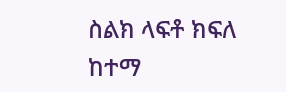ስልክ ላፍቶ ክፍለ ከተማ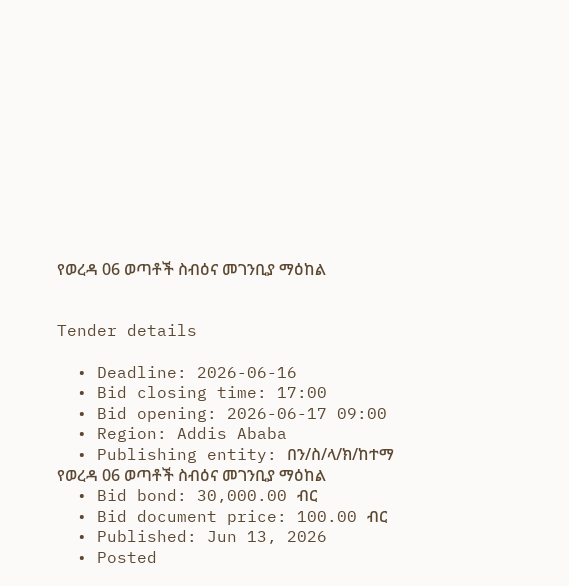የወረዳ 06 ወጣቶች ስብዕና መገንቢያ ማዕከል


Tender details

  • Deadline: 2026-06-16
  • Bid closing time: 17:00
  • Bid opening: 2026-06-17 09:00
  • Region: Addis Ababa
  • Publishing entity: በን/ስ/ላ/ክ/ከተማ የወረዳ 06 ወጣቶች ስብዕና መገንቢያ ማዕከል
  • Bid bond: 30,000.00 ብር
  • Bid document price: 100.00 ብር
  • Published: Jun 13, 2026
  • Posted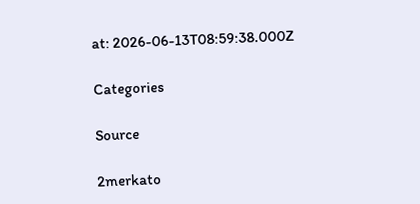at: 2026-06-13T08:59:38.000Z

Categories

Source

2merkato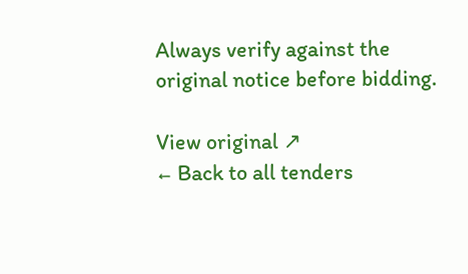Always verify against the original notice before bidding.

View original ↗
← Back to all tenders